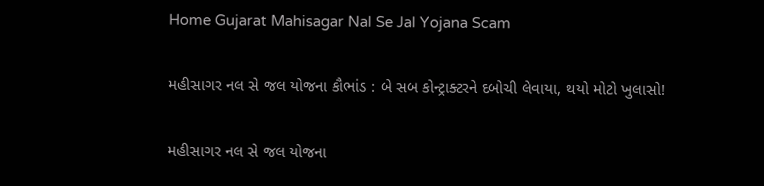Home Gujarat Mahisagar Nal Se Jal Yojana Scam

મહીસાગર નલ સે જલ યોજના કૌભાંડ : બે સબ કોન્ટ્રાક્ટરને દબોચી લેવાયા, થયો મોટો ખુલાસો!

મહીસાગર નલ સે જલ યોજના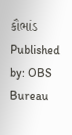કૌભાંડ
Published by: OBS Bureau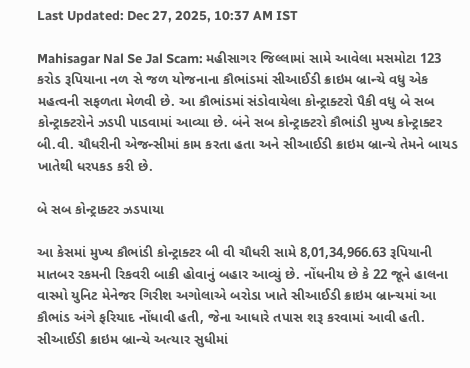Last Updated: Dec 27, 2025, 10:37 AM IST

Mahisagar Nal Se Jal Scam: મહીસાગર જિલ્લામાં સામે આવેલા મસમોટા 123 કરોડ રૂપિયાના નળ સે જળ યોજનાના કૌભાંડમાં સીઆઈડી ક્રાઇમ બ્રાન્ચે વધુ એક મહત્વની સફળતા મેળવી છે. આ કૌભાંડમાં સંડોવાયેલા કોન્ટ્રાક્ટરો પૈકી વધુ બે સબ કોન્ટ્રાક્ટરોને ઝડપી પાડવામાં આવ્યા છે. બંને સબ કોન્ટ્રાક્ટરો કૌભાંડી મુખ્ય કોન્ટ્રાક્ટર બી.વી. ચૌધરીની એજન્સીમાં કામ કરતા હતા અને સીઆઈડી ક્રાઇમ બ્રાન્ચે તેમને બાયડ ખાતેથી ધરપકડ કરી છે.

બે સબ કોન્ટ્રાક્ટર ઝડપાયા

આ કેસમાં મુખ્ય કૌભાંડી કોન્ટ્રાક્ટર બી વી ચૌધરી સામે 8,01,34,966.63 રૂપિયાની માતબર રકમની રિકવરી બાકી હોવાનું બહાર આવ્યું છે. નોંધનીય છે કે 22 જૂને હાલના વાસ્મો યુનિટ મેનેજર ગિરીશ અગોલાએ બરોડા ખાતે સીઆઈડી ક્રાઇમ બ્રાન્ચમાં આ કૌભાંડ અંગે ફરિયાદ નોંધાવી હતી, જેના આધારે તપાસ શરૂ કરવામાં આવી હતી. સીઆઈડી ક્રાઇમ બ્રાન્ચે અત્યાર સુધીમાં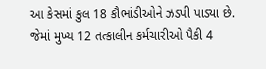આ કેસમાં કુલ 18 કૌભાંડીઓને ઝડપી પાડ્યા છે. જેમાં મુખ્ય 12 તત્કાલીન કર્મચારીઓ પૈકી 4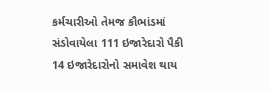કર્મચારીઓ તેમજ કૌભાંડમાં સંડોવાયેલા 111 ઇજારેદારો પૈકી 14 ઇજારેદારોનો સમાવેશ થાય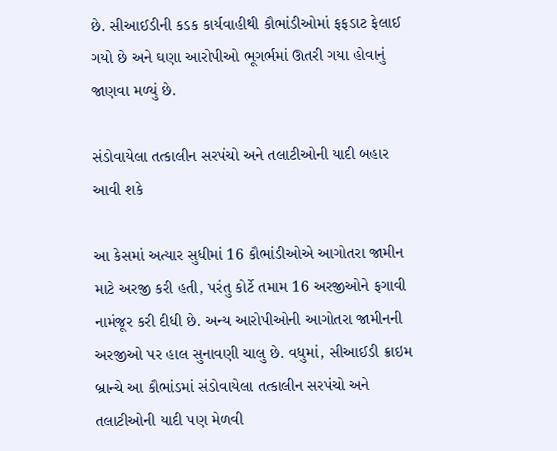છે. સીઆઈડીની કડક કાર્યવાહીથી કૌભાંડીઓમાં ફફડાટ ફેલાઈ ગયો છે અને ઘણા આરોપીઓ ભૂગર્ભમાં ઊતરી ગયા હોવાનું જાણવા મળ્યું છે.

સંડોવાયેલા તત્કાલીન સરપંચો અને તલાટીઓની યાદી બહાર આવી શકે

આ કેસમાં અત્યાર સુધીમાં 16 કૌભાંડીઓએ આગોતરા જામીન માટે અરજી કરી હતી, પરંતુ કોર્ટે તમામ 16 અરજીઓને ફગાવી નામંજૂર કરી દીધી છે. અન્ય આરોપીઓની આગોતરા જામીનની અરજીઓ પર હાલ સુનાવણી ચાલુ છે. વધુમાં, સીઆઈડી ક્રાઇમ બ્રાન્ચે આ કૌભાંડમાં સંડોવાયેલા તત્કાલીન સરપંચો અને તલાટીઓની યાદી પણ મેળવી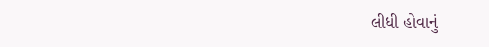લીધી હોવાનું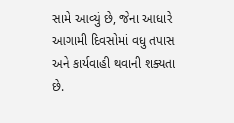સામે આવ્યું છે, જેના આધારે આગામી દિવસોમાં વધુ તપાસ અને કાર્યવાહી થવાની શક્યતા છે.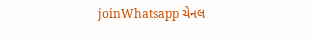joinWhatsapp ચેનલ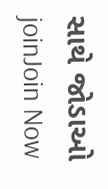સાથે જોડાઓ
joinJoin Now